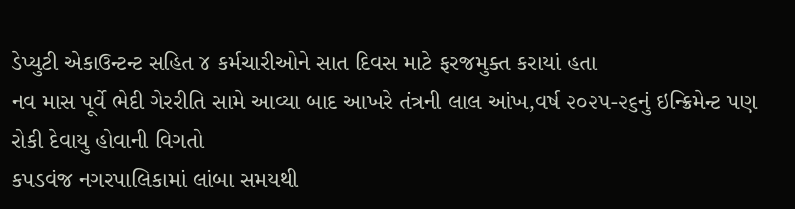ડેપ્યુટી એકાઉન્ટન્ટ સહિત ૪ કર્મચારીઓને સાત દિવસ માટે ફરજમુક્ત કરાયાં હતા
નવ માસ પૂર્વે ભેદી ગેરરીતિ સામે આવ્યા બાદ આખરે તંત્રની લાલ આંખ,વર્ષ ૨૦૨૫-૨૬નું ઇન્ક્રિમેન્ટ પણ રોકી દેવાયુ હોવાની વિગતો
કપડવંજ નગરપાલિકામાં લાંબા સમયથી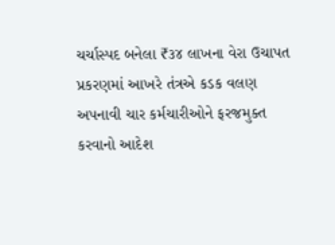ચર્ચાસ્પદ બનેલા ₹૩૪ લાખના વેરા ઉચાપત પ્રકરણમાં આખરે તંત્રએ કડક વલણ અપનાવી ચાર કર્મચારીઓને ફરજમુક્ત કરવાનો આદેશ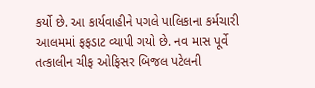કર્યો છે. આ કાર્યવાહીને પગલે પાલિકાના કર્મચારી આલમમાં ફફડાટ વ્યાપી ગયો છે. નવ માસ પૂર્વે તત્કાલીન ચીફ ઓફિસર બિજલ પટેલની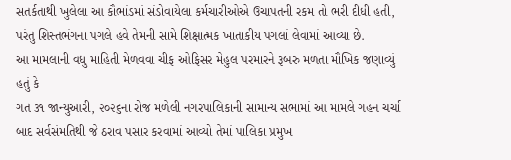સતર્કતાથી ખુલેલા આ કૌભાંડમાં સંડોવાયેલા કર્મચારીઓએ ઉચાપતની રકમ તો ભરી દીધી હતી, પરંતુ શિસ્તભંગના પગલે હવે તેમની સામે શિક્ષાત્મક ખાતાકીય પગલાં લેવામાં આવ્યા છે.
આ મામલાની વધુ માહિતી મેળવવા ચીફ ઓફિસર મેહુલ પરમારને રૂબરુ મળતા મૌખિક જણાવ્યું હતું કે
ગત ૩૧ જાન્યુઆરી, ૨૦૨૬ના રોજ મળેલી નગરપાલિકાની સામાન્ય સભામાં આ મામલે ગહન ચર્ચા બાદ સર્વસંમતિથી જે ઠરાવ પસાર કરવામાં આવ્યો તેમાં પાલિકા પ્રમુખ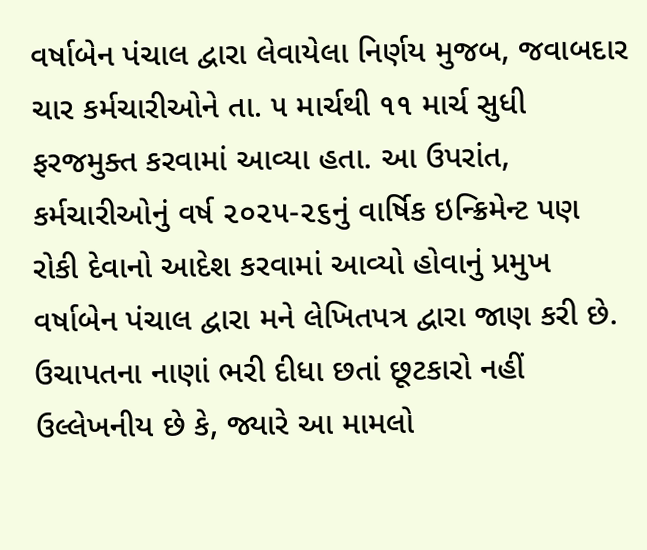વર્ષાબેન પંચાલ દ્વારા લેવાયેલા નિર્ણય મુજબ, જવાબદાર ચાર કર્મચારીઓને તા. ૫ માર્ચથી ૧૧ માર્ચ સુધી ફરજમુક્ત કરવામાં આવ્યા હતા. આ ઉપરાંત, કર્મચારીઓનું વર્ષ ૨૦૨૫-૨૬નું વાર્ષિક ઇન્ક્રિમેન્ટ પણ રોકી દેવાનો આદેશ કરવામાં આવ્યો હોવાનું પ્રમુખ વર્ષાબેન પંચાલ દ્વારા મને લેખિતપત્ર દ્વારા જાણ કરી છે.
ઉચાપતના નાણાં ભરી દીધા છતાં છૂટકારો નહીં
ઉલ્લેખનીય છે કે, જ્યારે આ મામલો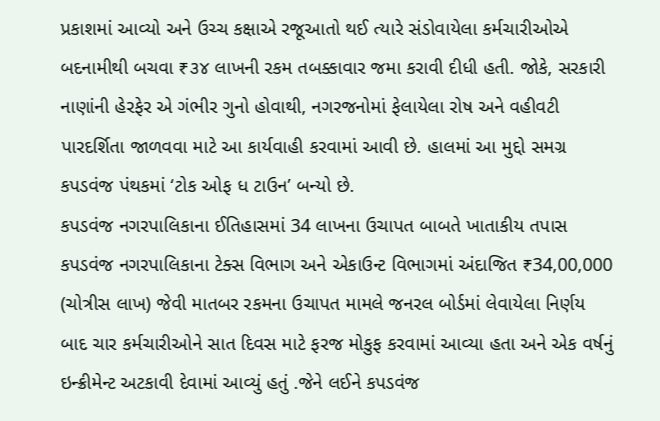પ્રકાશમાં આવ્યો અને ઉચ્ચ કક્ષાએ રજૂઆતો થઈ ત્યારે સંડોવાયેલા કર્મચારીઓએ બદનામીથી બચવા ₹૩૪ લાખની રકમ તબક્કાવાર જમા કરાવી દીધી હતી. જોકે, સરકારી નાણાંની હેરફેર એ ગંભીર ગુનો હોવાથી, નગરજનોમાં ફેલાયેલા રોષ અને વહીવટી પારદર્શિતા જાળવવા માટે આ કાર્યવાહી કરવામાં આવી છે. હાલમાં આ મુદ્દો સમગ્ર કપડવંજ પંથકમાં ‘ટોક ઓફ ધ ટાઉન’ બન્યો છે.
કપડવંજ નગરપાલિકાના ઈતિહાસમાં 34 લાખના ઉચાપત બાબતે ખાતાકીય તપાસ
કપડવંજ નગરપાલિકાના ટેક્સ વિભાગ અને એકાઉન્ટ વિભાગમાં અંદાજિત ₹34,00,000 (ચોત્રીસ લાખ) જેવી માતબર રકમના ઉચાપત મામલે જનરલ બોર્ડમાં લેવાયેલા નિર્ણય બાદ ચાર કર્મચારીઓને સાત દિવસ માટે ફરજ મોકુફ કરવામાં આવ્યા હતા અને એક વર્ષનું ઇન્ક્રીમેન્ટ અટકાવી દેવામાં આવ્યું હતું .જેને લઈને કપડવંજ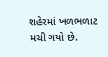શહેરમાં ખળભળાટ મચી ગયો છે.